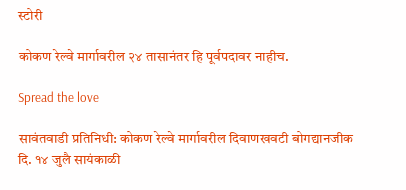स्टोरी

कोकण रेल्वे मार्गावरील २४ तासानंतर हि पूर्वपदावर नाहीच.

Spread the love

सावंतवाडी प्रतिनिधी: कोकण रेल्वे मार्गावरील दिवाणखवटी बोगद्यानजीक दि. १४ जुलै सायंकाळी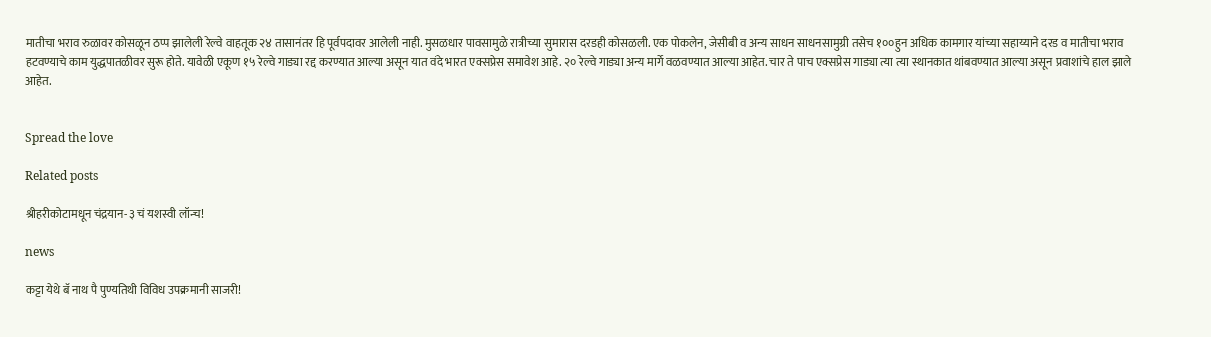मातीचा भराव रुळावर कोसळून ठप्प झालेली रेल्वे वाहतूक २४ तासानंतर हि पूर्वपदावर आलेली नाही. मुसळधार पावसामुळे रात्रीच्या सुमारास दरडही कोसळली. एक पोकलेन, जेसीबी व अन्य साधन साधनसामुग्री तसेच १००हुन अधिक कामगार यांच्या सहाय्याने दरड व मातीचा भराव हटवण्याचे काम युद्धपातळीवर सुरू होते. यावेळी एकूण १५ रेल्वे गाड्या रद्द करण्यात आल्या असून यात वंदे भारत एक्सप्रेस समावेश आहे. २० रेल्वे गाड्या अन्य मार्गे वळवण्यात आल्या आहेत. चार ते पाच एक्सप्रेस गाड्या त्या त्या स्थानकात थांबवण्यात आल्या असून प्रवाशांचे हाल झाले आहेत.


Spread the love

Related posts

श्रीहरीकोटामधून चंद्रयान-३ चं यशस्वी लॉन्च!

news

कट्टा येथे बॅ नाथ पै पुण्यतिथी विविध उपक्रमानी साजरी!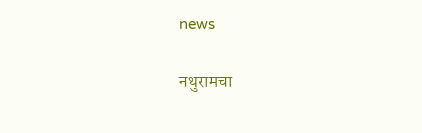news

नथुरामचा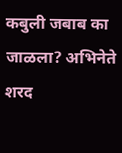कबुली जबाब का जाळला? अभिनेते शरद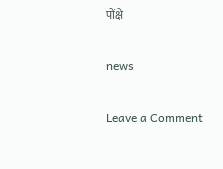पोंक्षे

news

Leave a Comment